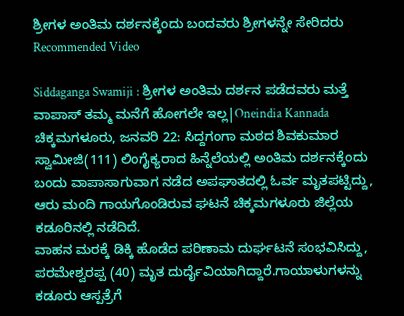ಶ್ರೀಗಳ ಅಂತಿಮ ದರ್ಶನಕ್ಕೆಂದು ಬಂದವರು ಶ್ರೀಗಳನ್ನೇ ಸೇರಿದರು
Recommended Video

Siddaganga Swamiji : ಶ್ರೀಗಳ ಅಂತಿಮ ದರ್ಶನ ಪಡೆದವರು ಮತ್ತೆ ವಾಪಾಸ್ ತಮ್ಮ ಮನೆಗೆ ಹೋಗಲೇ ಇಲ್ಲ|Oneindia Kannada
ಚಿಕ್ಕಮಗಳೂರು, ಜನವರಿ 22: ಸಿದ್ದಗಂಗಾ ಮಠದ ಶಿವಕುಮಾರ ಸ್ವಾಮೀಜಿ(111) ಲಿಂಗೈಕ್ಯರಾದ ಹಿನ್ನೆಲೆಯಲ್ಲಿ ಅಂತಿಮ ದರ್ಶನಕ್ಕೆಂದು ಬಂದು ವಾಪಾಸಾಗುವಾಗ ನಡೆದ ಅಪಘಾತದಲ್ಲಿ ಓರ್ವ ಮೃತಪಟ್ಟಿದ್ದು, ಆರು ಮಂದಿ ಗಾಯಗೊಂಡಿರುವ ಘಟನೆ ಚಿಕ್ಕಮಗಳೂರು ಜಿಲ್ಲೆಯ ಕಡೂರಿನಲ್ಲಿ ನಡೆದಿದೆ.
ವಾಹನ ಮರಕ್ಕೆ ಡಿಕ್ಕಿ ಹೊಡೆದ ಪರಿಣಾಮ ದುರ್ಘಟನೆ ಸಂಭವಿಸಿದ್ದು, ಪರಮೇಶ್ವರಪ್ಪ (40) ಮೃತ ದುರ್ದೈವಿಯಾಗಿದ್ದಾರೆ.ಗಾಯಾಳುಗಳನ್ನು ಕಡೂರು ಆಸ್ಪತ್ರೆಗೆ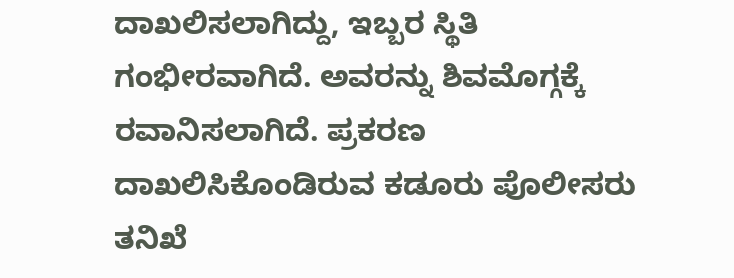ದಾಖಲಿಸಲಾಗಿದ್ದು, ಇಬ್ಬರ ಸ್ಥಿತಿ ಗಂಭೀರವಾಗಿದೆ. ಅವರನ್ನು ಶಿವಮೊಗ್ಗಕ್ಕೆ ರವಾನಿಸಲಾಗಿದೆ. ಪ್ರಕರಣ ದಾಖಲಿಸಿಕೊಂಡಿರುವ ಕಡೂರು ಪೊಲೀಸರು ತನಿಖೆ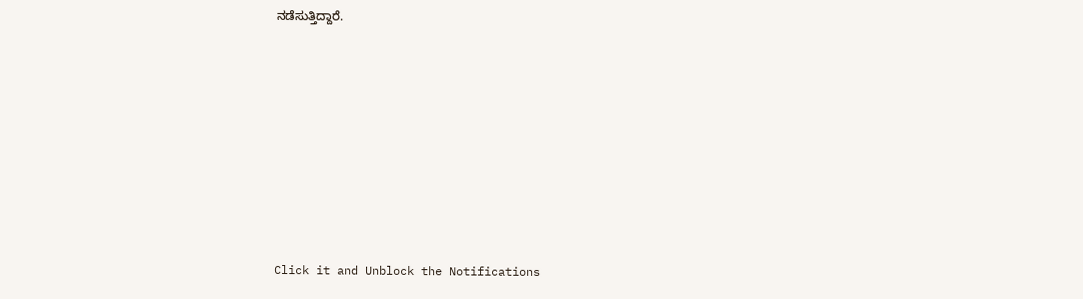ನಡೆಸುತ್ತಿದ್ದಾರೆ.













Click it and Unblock the Notifications